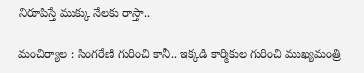నిరూపిస్తే ముక్కు నేలకు రాస్తా..

మంచిర్యాల : సింగరేణి గురించి కానీ.. ఇక్కడి కార్మికుల గురించి ముఖ్యమంత్రి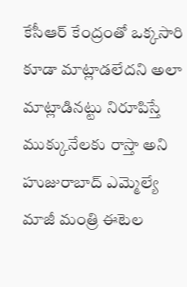కేసీఆర్ కేంద్రంతో ఒక్క‌సారి కూడా మాట్లాడ‌లేద‌ని అలా మాట్లాడినట్టు నిరూపిస్తే ముక్కునేలకు రాస్తా అని హుజురాబాద్ ఎమ్మెల్యే మాజీ మంత్రి ఈటెల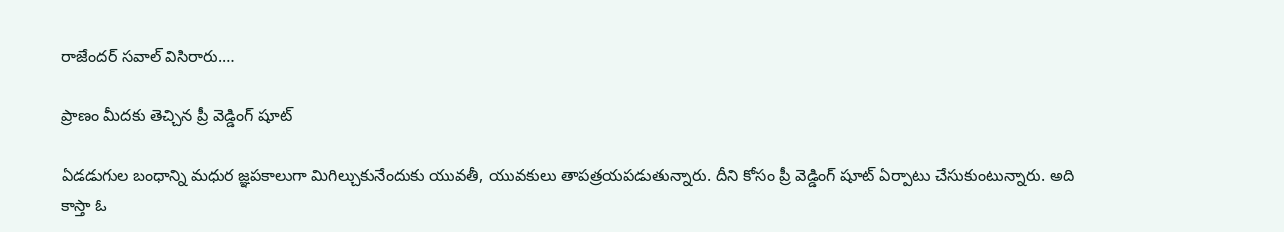రాజేందర్ స‌వాల్ విసిరారు.…

ప్రాణం మీద‌కు తెచ్చిన ప్రీ వెడ్డింగ్ షూట్

ఏడడుగుల బంధాన్ని మధుర జ్ఞపకాలుగా మిగిల్చుకునేందుకు యువ‌తీ, యువ‌కులు తాప‌త్ర‌య‌ప‌డుతున్నారు. దీని కోసం ప్రీ వెడ్డింగ్‌ షూట్ ఏర్పాటు చేసుకుంటున్నారు. అది కాస్తా ఓ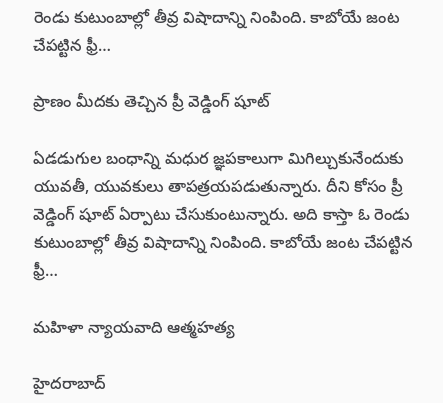రెండు కుటుంబాల్లో తీవ్ర విషాదాన్ని నింపింది. కాబోయే జంట చేపట్టిన ఫ్రీ…

ప్రాణం మీద‌కు తెచ్చిన ప్రీ వెడ్డింగ్ షూట్

ఏడడుగుల బంధాన్ని మధుర జ్ఞపకాలుగా మిగిల్చుకునేందుకు యువ‌తీ, యువ‌కులు తాప‌త్ర‌య‌ప‌డుతున్నారు. దీని కోసం ప్రీ వెడ్డింగ్‌ షూట్ ఏర్పాటు చేసుకుంటున్నారు. అది కాస్తా ఓ రెండు కుటుంబాల్లో తీవ్ర విషాదాన్ని నింపింది. కాబోయే జంట చేపట్టిన ఫ్రీ…

మహిళా న్యాయవాది ఆత్మహత్య

హైదరాబాద్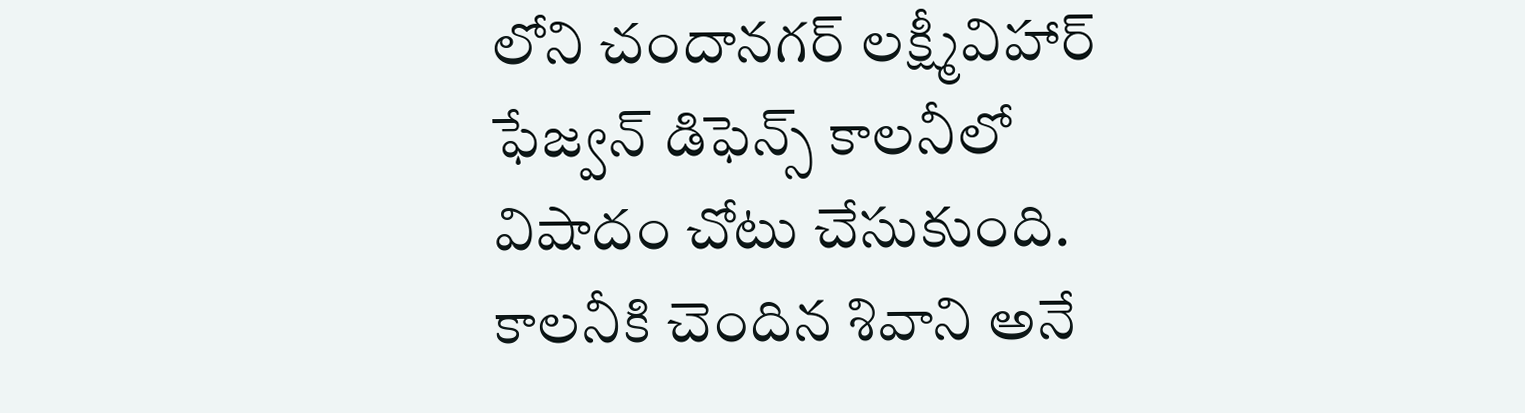లోని చందానగర్ లక్ష్మీవిహార్ ఫేజ్వన్ డిఫెన్స్ కాలనీలో విషాదం చోటు చేసుకుంది. కాలనీకి చెందిన శివాని అనే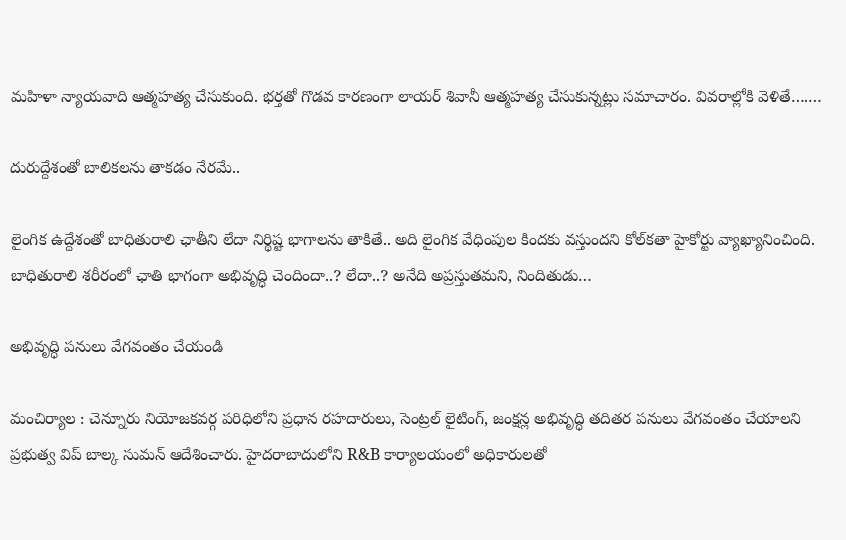మహిళా న్యాయవాది ఆత్మహత్య చేసుకుంది. భర్తతో గొడవ కారణంగా లాయ‌ర్ శివానీ ఆత్మహత్య చేసుకున్న‌ట్లు స‌మాచారం. వివ‌రాల్లోకి వెళితే….…

దురుద్దేశంతో బాలిక‌ల‌ను తాక‌డం నేర‌మే..

లైంగిక ఉద్దేశంతో బాధితురాలి ఛాతీని లేదా నిర్థిష్ట భాగాల‌ను తాకితే.. అది లైంగిక వేధింపుల కింద‌కు వ‌స్తుంద‌ని కోల్‌క‌తా హైకోర్టు వ్యాఖ్యానించింది. బాధితురాలి శరీరంలో ఛాతి భాగంగా అభివృద్ధి చెందిందా..? లేదా..? అనేది అప్రస్తుతమని, నిందితుడు…

అభివృద్ధి ప‌నులు వేగ‌వంతం చేయండి

మంచిర్యాల : చెన్నూరు నియోజకవర్గ పరిధిలోని ప్రధాన రహదారులు, సెంట్రల్ లైటింగ్, జంక్షన్ల అభివృద్ధి తదితర ప‌నులు వేగ‌వంతం చేయాల‌ని ప్ర‌భుత్వ విప్ బాల్క సుమ‌న్ ఆదేశించారు. హైదరాబాదులోని R&B కార్యాలయంలో అధికారులతో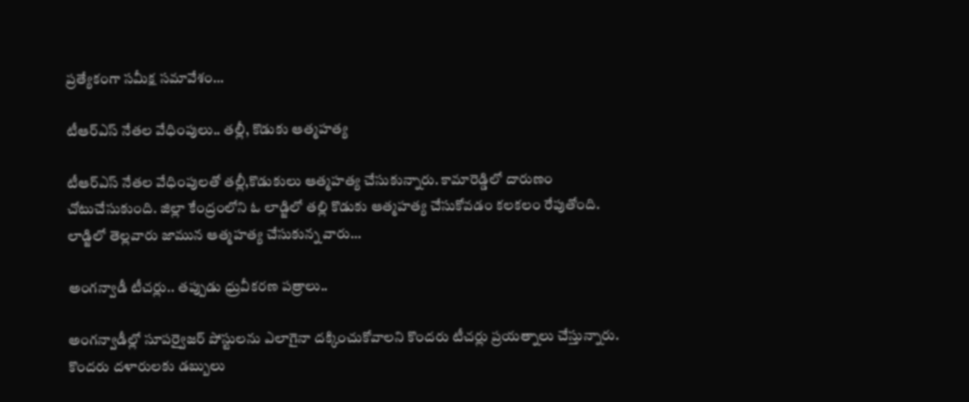ప్రత్యేకంగా సమీక్ష సమావేశం…

టీఆర్‌ఎస్ నేతల వేధింపులు.. తల్లీ, కొడుకు ఆత్మహత్య

టీఆర్ఎస్ నేత‌ల వేధింపుల‌తో త‌ల్లీ,కొడుకులు ఆత్మ‌హ‌త్య చేసుకున్నారు. కామారెడ్డిలో దారుణం చోటుచేసుకుంది. జిల్లా కేంద్రంలోని ఓ లాడ్జిలో తల్లి కొడుకు ఆత్మహత్య చేసుకోవడం కలకలం రేపుతోంది. లాడ్జిలో తెల్లవారు జామున ఆత్మహత్య చేసుకున్న వారు…

అంగన్వాడీ టీచర్లు.. తప్పుడు ధ్రువీకరణ పత్రాలు..

అంగన్వాడీల్లో సూపర్వైజర్ పోస్టులను ఎలాగైనా దక్కించుకోవాలని కొందరు టీచర్లు ప్రయత్నాలు చేస్తున్నారు. కొందరు దళారులకు డబ్బులు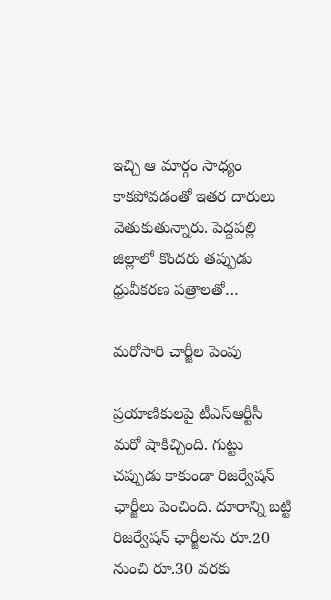ఇచ్చి ఆ మార్గం సాధ్యం కాకపోవడంతో ఇతర దారులు వెతుకుతున్నారు. పెద్దపల్లి జిల్లాలో కొందరు తప్పుడు ధ్రువీకరణ పత్రాలతో…

మ‌రోసారి చార్జీల పెంపు

ప్రయాణికులపై టీఎస్ఆర్టీసీ మరో షాకిచ్చింది. గుట్టు చప్పుడు కాకుండా రిజర్వేషన్ ఛార్జీలు పెంచింది. దూరాన్ని బట్టి రిజర్వేషన్ ఛార్జీలను రూ.20 నుంచి రూ.30 వరకు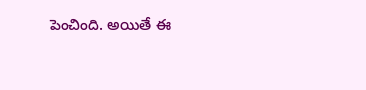పెంచింది. అయితే ఈ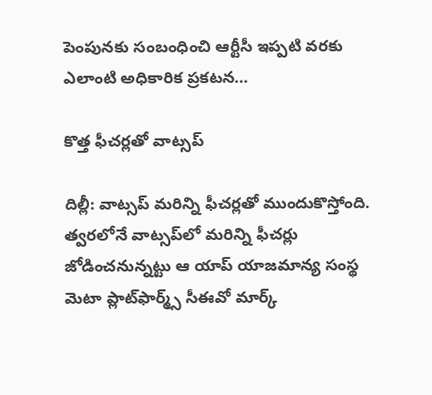పెంపునకు సంబంధించి ఆర్టీసీ ఇప్పటి వరకు ఎలాంటి అధికారిక ప్రకటన…

కొత్త ఫీచ‌ర్ల‌తో వాట్స‌ప్‌

దిల్లీ: వాట్సప్‌ మరిన్ని ఫీచర్లతో ముందుకొస్తోంది. త్వరలోనే వాట్సప్‌లో మరిన్ని ఫీచర్లు జోడించనున్నట్టు ఆ యాప్‌ యాజమాన్య సంస్థ మెటా ప్లాట్‌ఫార్మ్స్‌ సీఈవో మార్క్‌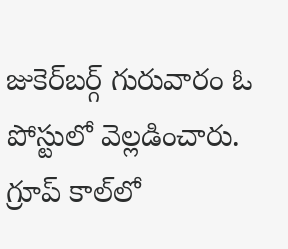జుకెర్‌బర్గ్‌ గురువారం ఓ పోస్టులో వెల్లడించారు. గ్రూప్‌ కాల్‌లో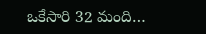ఒకేసారి 32 మంది…